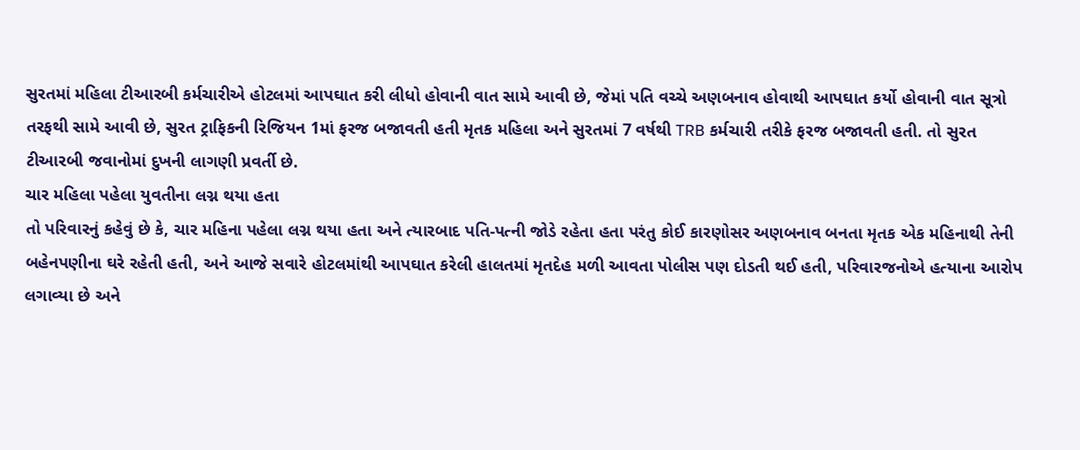સુરતમાં મહિલા ટીઆરબી કર્મચારીએ હોટલમાં આપઘાત કરી લીધો હોવાની વાત સામે આવી છે, જેમાં પતિ વચ્ચે અણબનાવ હોવાથી આપઘાત કર્યો હોવાની વાત સૂત્રો તરફથી સામે આવી છે, સુરત ટ્રાફિકની રિજિયન 1માં ફરજ બજાવતી હતી મૃતક મહિલા અને સુરતમાં 7 વર્ષથી TRB કર્મચારી તરીકે ફરજ બજાવતી હતી. તો સુરત ટીઆરબી જવાનોમાં દુખની લાગણી પ્રવર્તી છે.
ચાર મહિલા પહેલા યુવતીના લગ્ન થયા હતા
તો પરિવારનું કહેવું છે કે, ચાર મહિના પહેલા લગ્ન થયા હતા અને ત્યારબાદ પતિ-પત્ની જોડે રહેતા હતા પરંતુ કોઈ કારણોસર અણબનાવ બનતા મૃતક એક મહિનાથી તેની બહેનપણીના ઘરે રહેતી હતી, અને આજે સવારે હોટલમાંથી આપઘાત કરેલી હાલતમાં મૃતદેહ મળી આવતા પોલીસ પણ દોડતી થઈ હતી, પરિવારજનોએ હત્યાના આરોપ લગાવ્યા છે અને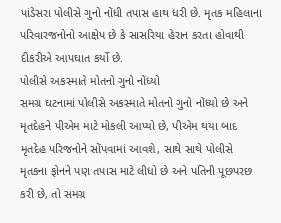પાંડેસરા પોલીસે ગુનો નોંધી તપાસ હાથ ધરી છે. મૃતક મહિલાના પરિવારજનોનો આક્ષેપ છે કે સાસરિયા હેરાન કરતા હોવાથી દીકરીએ આપઘાત કર્યો છે.
પોલીસે અકસ્માતે મોતનો ગુનો નોંધ્યો
સમગ્ર ઘટનામાં પોલીસે અકસ્માતે મોતનો ગુનો નોંધ્યો છે અને મૃતદેહને પીએમ માટે મોકલી આપ્યો છે, પીએમ થયા બાદ મૃતદેહ પરિજનોને સોંપવામાં આવશે, સાથે સાથે પોલીસે મૃતકના ફોનને પણ તપાસ માટે લીધો છે અને પતિની પૂછપરછ કરી છે, તો સમગ્ર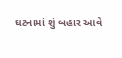ઘટનામાં શું બહાર આવે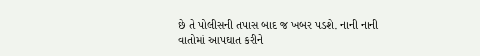છે તે પોલીસની તપાસ બાદ જ ખબર પડશે. નાની નાની વાતોમાં આપઘાત કરીને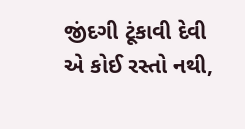જીંદગી ટૂંકાવી દેવી એ કોઈ રસ્તો નથી,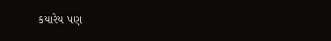કયારેય પણ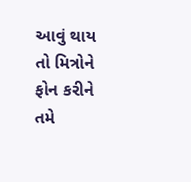આવું થાય તો મિત્રોને ફોન કરીને તમે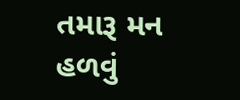તમારૂ મન હળવું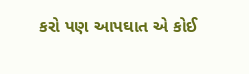કરો પણ આપઘાત એ કોઈ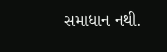સમાધાન નથી.